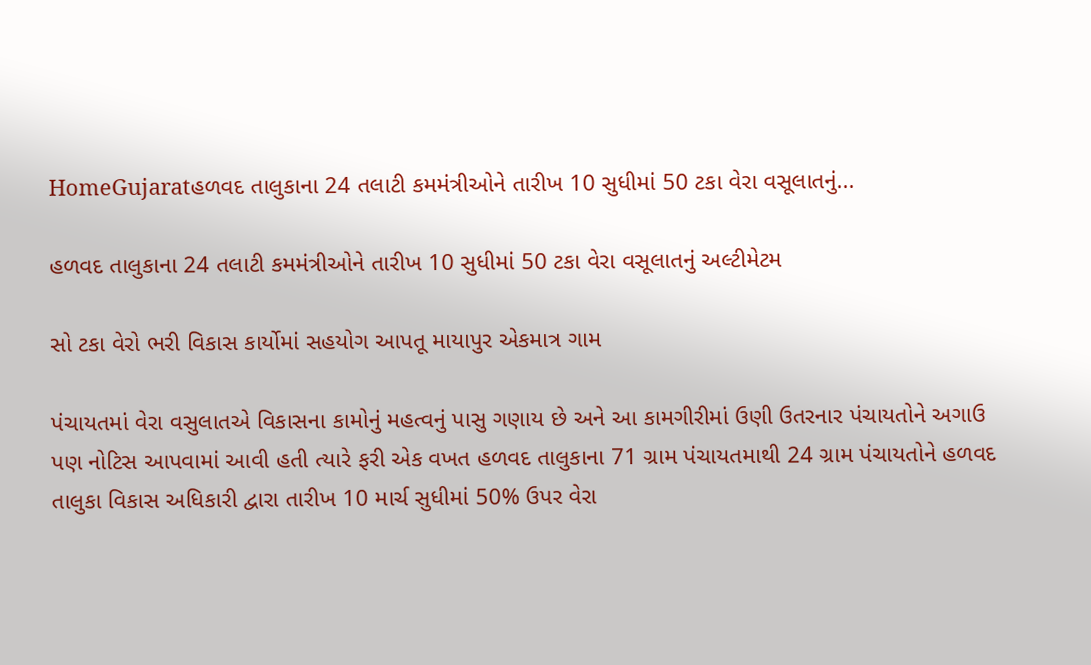HomeGujaratહળવદ તાલુકાના 24 તલાટી કમમંત્રીઓને તારીખ 10 સુધીમાં 50 ટકા વેરા વસૂલાતનું...

હળવદ તાલુકાના 24 તલાટી કમમંત્રીઓને તારીખ 10 સુધીમાં 50 ટકા વેરા વસૂલાતનું અલ્ટીમેટમ

સો ટકા વેરો ભરી વિકાસ કાર્યોમાં સહયોગ આપતૂ માયાપુર એકમાત્ર ગામ

પંચાયતમાં વેરા વસુલાતએ વિકાસના કામોનું મહત્વનું પાસુ ગણાય છે અને આ કામગીરીમાં ઉણી ઉતરનાર પંચાયતોને અગાઉ પણ નોટિસ આપવામાં આવી હતી ત્યારે ફરી એક વખત હળવદ તાલુકાના 71 ગ્રામ પંચાયતમાથી 24 ગ્રામ પંચાયતોને હળવદ તાલુકા વિકાસ અધિકારી દ્વારા તારીખ 10 માર્ચ સુધીમાં 50% ઉપર વેરા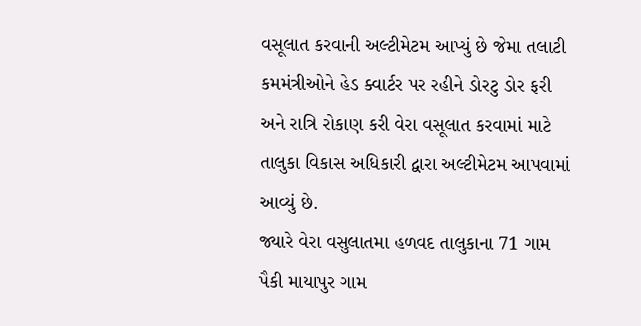વસૂલાત કરવાની અલ્ટીમેટમ આપ્યું છે જેમા તલાટી કમમંત્રીઓને હેડ ક્વાર્ટર પર રહીને ડોરટુ ડોર ફરી અને રાત્રિ રોકાણ કરી વેરા વસૂલાત કરવામાં માટે તાલુકા વિકાસ અધિકારી દ્વારા અલ્ટીમેટમ આપવામાં આવ્યું છે.
જ્યારે વેરા વસુલાતમા હળવદ તાલુકાના 71 ગામ પૈકી માયાપુર ગામ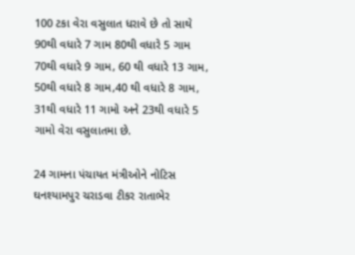100 ટકા વેરા વસુલાત ધરાવે છે તો સાથે 90થી વધારે 7 ગામ 80થી વધારે 5 ગામ 70થી વધારે 9 ગામ, 60 થી વધારે 13 ગામ, 50થી વધારે 8 ગામ,40 થી વધારે 8 ગામ, 31થી વધારે 11 ગામો અને 23થી વધારે 5 ગામો વેરા વસુલાતમા છે.

24 ગામના પંચાયત મંત્રીઓને નોટિસ
ઘનશ્યામપુર ચરાડવા ટીકર રાતાભેર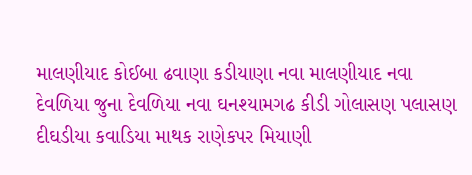માલણીયાદ કોઈબા ઢવાણા કડીયાણા નવા માલણીયાદ નવા દેવળિયા જુના દેવળિયા નવા ઘનશ્યામગઢ કીડી ગોલાસણ પલાસણ દીઘડીયા કવાડિયા માથક રાણેકપર મિયાણી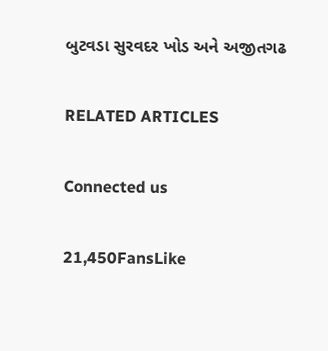બુટવડા સુરવદર ખોડ અને અજીતગઢ

RELATED ARTICLES

Connected us

21,450FansLike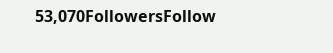53,070FollowersFollow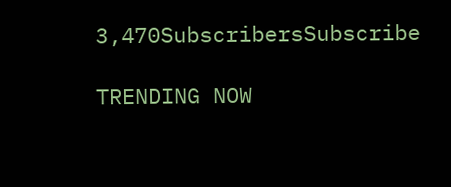3,470SubscribersSubscribe

TRENDING NOW